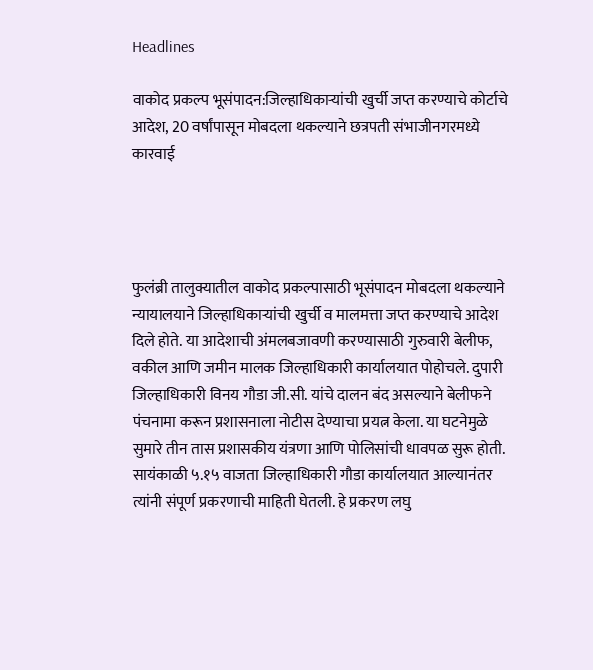Headlines

वाकोद प्रकल्प भूसंपादन:जिल्हाधिकाऱ्यांची खुर्ची जप्त करण्याचे कोर्टाचे आदेश, 20 वर्षांपासून मोबदला थकल्याने छत्रपती संभाजीनगरमध्ये कारवाई




फुलंब्री तालुक्यातील वाकोद प्रकल्पासाठी भूसंपादन मोबदला थकल्याने न्यायालयाने जिल्हाधिकाऱ्यांची खुर्ची व मालमत्ता जप्त करण्याचे आदेश दिले होते. या आदेशाची अंमलबजावणी करण्यासाठी गुरुवारी बेलीफ, वकील आणि जमीन मालक जिल्हाधिकारी कार्यालयात पोहोचले. दुपारी जिल्हाधिकारी विनय गौडा जी.सी. यांचे दालन बंद असल्याने बेलीफने पंचनामा करून प्रशासनाला नोटीस देण्याचा प्रयत्न केला. या घटनेमुळे सुमारे तीन तास प्रशासकीय यंत्रणा आणि पोलिसांची धावपळ सुरू होती. सायंकाळी ५.१५ वाजता जिल्हाधिकारी गौडा कार्यालयात आल्यानंतर त्यांनी संपूर्ण प्रकरणाची माहिती घेतली. हे प्रकरण लघु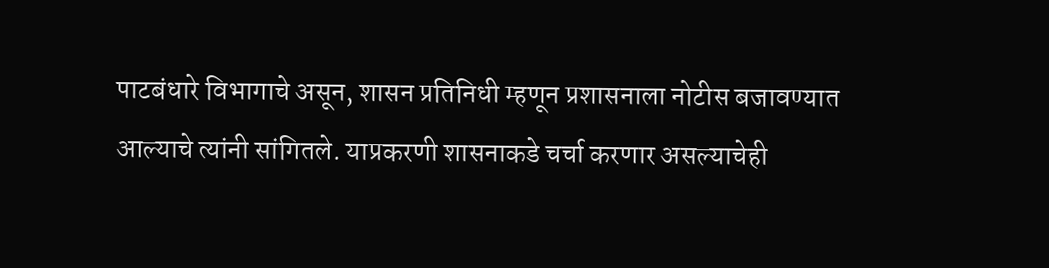पाटबंधारे विभागाचे असून, शासन प्रतिनिधी म्हणून प्रशासनाला नोटीस बजावण्यात आल्याचे त्यांनी सांगितले. याप्रकरणी शासनाकडे चर्चा करणार असल्याचेही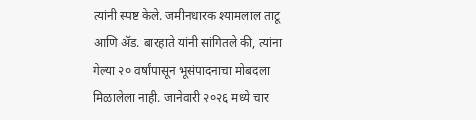त्यांनी स्पष्ट केले. जमीनधारक श्यामलाल ताटू आणि ॲड. बारहाते यांनी सांगितले की, त्यांना गेल्या २० वर्षांपासून भूसंपादनाचा मोबदला मिळालेला नाही. जानेवारी २०२६ मध्ये चार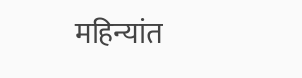महिन्यांत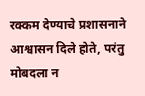रक्कम देण्याचे प्रशासनाने आश्वासन दिले होते, परंतु मोबदला न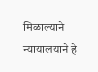मिळाल्याने न्यायालयाने हे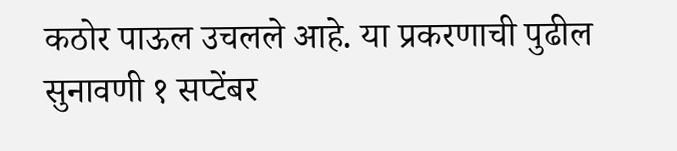कठोर पाऊल उचलले आहे. या प्रकरणाची पुढील सुनावणी १ सप्टेंबर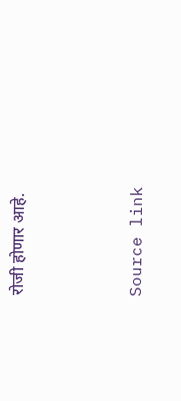रोजी होणार आहे.



Source link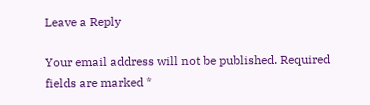Leave a Reply

Your email address will not be published. Required fields are marked *